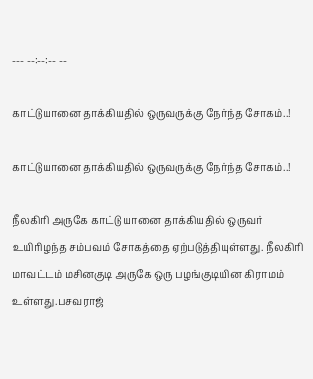--- --:--:-- --

காட்டுயானை தாக்கியதில் ஒருவருக்கு நேர்ந்த சோகம்..!

காட்டுயானை தாக்கியதில் ஒருவருக்கு நேர்ந்த சோகம்..!

நீலகிரி அருகே காட்டு யானை தாக்கியதில் ஒருவர் உயிரிழந்த சம்பவம் சோகத்தை ஏற்படுத்தியுள்ளது. நீலகிரி மாவட்டம் மசினகுடி அருகே ஒரு பழங்குடியின கிராமம் உள்ளது.பசவராஜ்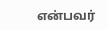என்பவர்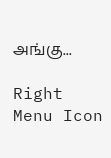அங்கு...

Right Menu Icon